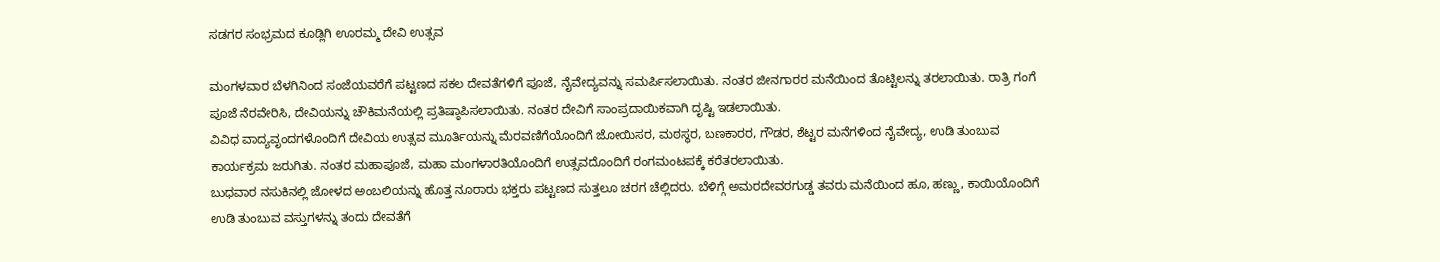ಸಡಗರ ಸಂಭ್ರಮದ ಕೂಡ್ಲಿಗಿ ಊರಮ್ಮ ದೇವಿ ಉತ್ಸವ

ಮಂಗಳವಾರ ಬೆಳಗಿನಿಂದ ಸಂಜೆಯವರೆಗೆ ಪಟ್ಟಣದ ಸಕಲ ದೇವತೆಗಳಿಗೆ ಪೂಜೆ, ನೈವೇದ್ಯವನ್ನು ಸಮರ್ಪಿಸಲಾಯಿತು. ನಂತರ ಜೀನಗಾರರ ಮನೆಯಿಂದ ತೊಟ್ಟಿಲನ್ನು ತರಲಾಯಿತು. ರಾತ್ರಿ ಗಂಗೆ ಪೂಜೆ ನೆರವೇರಿಸಿ, ದೇವಿಯನ್ನು ಚೌಕಿಮನೆಯಲ್ಲಿ ಪ್ರತಿಷ್ಠಾಪಿಸಲಾಯಿತು. ನಂತರ ದೇವಿಗೆ ಸಾಂಪ್ರದಾಯಿಕವಾಗಿ ದೃಷ್ಟಿ ಇಡಲಾಯಿತು.
ವಿವಿಧ ವಾದ್ಯವೃಂದಗಳೊಂದಿಗೆ ದೇವಿಯ ಉತ್ಸವ ಮೂರ್ತಿಯನ್ನು ಮೆರವಣಿಗೆಯೊಂದಿಗೆ ಜೋಯಿಸರ, ಮಠಸ್ಥರ, ಬಣಕಾರರ, ಗೌಡರ, ಶೆಟ್ಟರ ಮನೆಗಳಿಂದ ನೈವೇದ್ಯ, ಉಡಿ ತುಂಬುವ ಕಾರ್ಯಕ್ರಮ ಜರುಗಿತು. ನಂತರ ಮಹಾಪೂಜೆ, ಮಹಾ ಮಂಗಳಾರತಿಯೊಂದಿಗೆ ಉತ್ಸವದೊಂದಿಗೆ ರಂಗಮಂಟಪಕ್ಕೆ ಕರೆತರಲಾಯಿತು.
ಬುಧವಾರ ನಸುಕಿನಲ್ಲಿ ಜೋಳದ ಅಂಬಲಿಯನ್ನು ಹೊತ್ತ ನೂರಾರು ಭಕ್ತರು ಪಟ್ಟಣದ ಸುತ್ತಲೂ ಚರಗ ಚೆಲ್ಲಿದರು. ಬೆಳಿಗ್ಗೆ ಅಮರದೇವರಗುಡ್ಡ ತವರು ಮನೆಯಿಂದ ಹೂ, ಹಣ್ಣು, ಕಾಯಿಯೊಂದಿಗೆ ಉಡಿ ತುಂಬುವ ವಸ್ತುಗಳನ್ನು ತಂದು ದೇವತೆಗೆ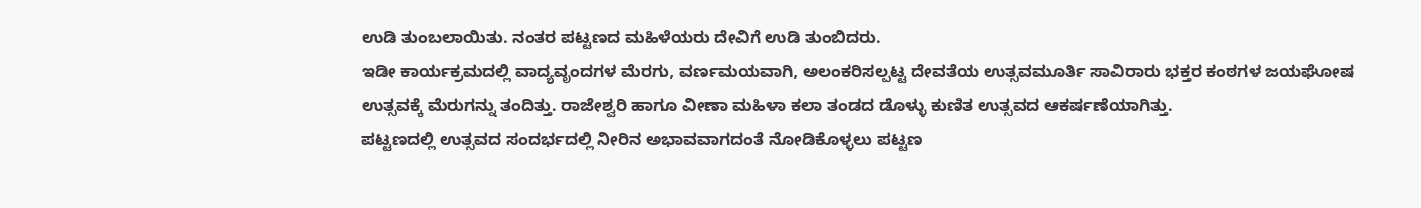ಉಡಿ ತುಂಬಲಾಯಿತು. ನಂತರ ಪಟ್ಟಣದ ಮಹಿಳೆಯರು ದೇವಿಗೆ ಉಡಿ ತುಂಬಿದರು.
ಇಡೀ ಕಾರ್ಯಕ್ರಮದಲ್ಲಿ ವಾದ್ಯವೃಂದಗಳ ಮೆರಗು, ವರ್ಣಮಯವಾಗಿ, ಅಲಂಕರಿಸಲ್ಪಟ್ಟ ದೇವತೆಯ ಉತ್ಸವಮೂರ್ತಿ ಸಾವಿರಾರು ಭಕ್ತರ ಕಂಠಗಳ ಜಯಘೋಷ ಉತ್ಸವಕ್ಕೆ ಮೆರುಗನ್ನು ತಂದಿತ್ತು. ರಾಜೇಶ್ವರಿ ಹಾಗೂ ವೀಣಾ ಮಹಿಳಾ ಕಲಾ ತಂಡದ ಡೊಳ್ಳು ಕುಣಿತ ಉತ್ಸವದ ಆಕರ್ಷಣೆಯಾಗಿತ್ತು.
ಪಟ್ಟಣದಲ್ಲಿ ಉತ್ಸವದ ಸಂದರ್ಭದಲ್ಲಿ ನೀರಿನ ಅಭಾವವಾಗದಂತೆ ನೋಡಿಕೊಳ್ಳಲು ಪಟ್ಟಣ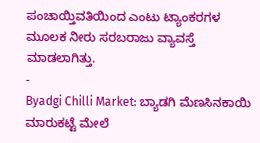ಪಂಚಾಯ್ತಿವತಿಯಿಂದ ಎಂಟು ಟ್ಯಾಂಕರಗಳ ಮೂಲಕ ನೀರು ಸರಬರಾಜು ವ್ಯಾವಸ್ತೆ ಮಾಡಲಾಗಿತ್ತು.
-
Byadgi Chilli Market: ಬ್ಯಾಡಗಿ ಮೆಣಸಿನಕಾಯಿ ಮಾರುಕಟ್ಟೆ ಮೇಲೆ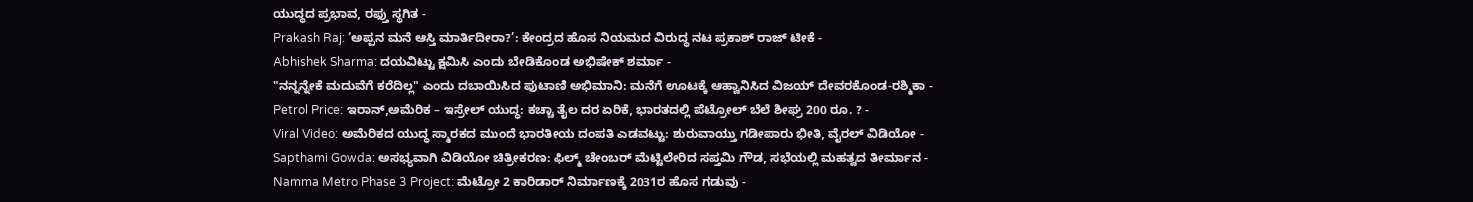ಯುದ್ಧದ ಪ್ರಭಾವ, ರಫ್ತು ಸ್ಥಗಿತ -
Prakash Raj: ‘ಅಪ್ಪನ ಮನೆ ಆಸ್ತಿ ಮಾರ್ತಿದೀರಾ?’: ಕೇಂದ್ರದ ಹೊಸ ನಿಯಮದ ವಿರುದ್ಧ ನಟ ಪ್ರಕಾಶ್ ರಾಜ್ ಟೀಕೆ -
Abhishek Sharma: ದಯವಿಟ್ಟು ಕ್ಷಮಿಸಿ ಎಂದು ಬೇಡಿಕೊಂಡ ಅಭಿಷೇಕ್ ಶರ್ಮಾ -
"ನನ್ನನ್ನೇಕೆ ಮದುವೆಗೆ ಕರೆದಿಲ್ಲ" ಎಂದು ದಬಾಯಿಸಿದ ಪುಟಾಣಿ ಅಭಿಮಾನಿ: ಮನೆಗೆ ಊಟಕ್ಕೆ ಆಹ್ವಾನಿಸಿದ ವಿಜಯ್ ದೇವರಕೊಂಡ-ರಶ್ಮಿಕಾ -
Petrol Price: ಇರಾನ್,ಅಮೆರಿಕ – ಇಸ್ರೇಲ್ ಯುದ್ಧ: ಕಚ್ಚಾ ತೈಲ ದರ ಏರಿಕೆ, ಭಾರತದಲ್ಲಿ ಪೆಟ್ರೋಲ್ ಬೆಲೆ ಶೀಘ್ರ 200 ರೂ. ? -
Viral Video: ಅಮೆರಿಕದ ಯುದ್ಧ ಸ್ಮಾರಕದ ಮುಂದೆ ಭಾರತೀಯ ದಂಪತಿ ಎಡವಟ್ಟು: ಶುರುವಾಯ್ತು ಗಡೀಪಾರು ಭೀತಿ, ವೈರಲ್ ವಿಡಿಯೋ -
Sapthami Gowda: ಅಸಭ್ಯವಾಗಿ ವಿಡಿಯೋ ಚಿತ್ರೀಕರಣ: ಫಿಲ್ಮ್ ಚೇಂಬರ್ ಮೆಟ್ಟಿಲೇರಿದ ಸಪ್ತಮಿ ಗೌಡ, ಸಭೆಯಲ್ಲಿ ಮಹತ್ವದ ತೀರ್ಮಾನ -
Namma Metro Phase 3 Project: ಮೆಟ್ರೋ 2 ಕಾರಿಡಾರ್ ನಿರ್ಮಾಣಕ್ಕೆ 2031ರ ಹೊಸ ಗಡುವು -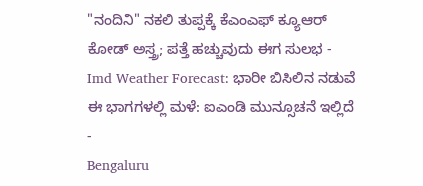"ನಂದಿನಿ" ನಕಲಿ ತುಪ್ಪಕ್ಕೆ ಕೆಎಂಎಫ್ ಕ್ಯೂಆರ್ ಕೋಡ್ ಅಸ್ತ್ರ; ಪತ್ತೆ ಹಚ್ಚುವುದು ಈಗ ಸುಲಭ -
Imd Weather Forecast: ಭಾರೀ ಬಿಸಿಲಿನ ನಡುವೆ ಈ ಭಾಗಗಳಲ್ಲಿ ಮಳೆ: ಐಎಂಡಿ ಮುನ್ಸೂಚನೆ ಇಲ್ಲಿದೆ -
Bengaluru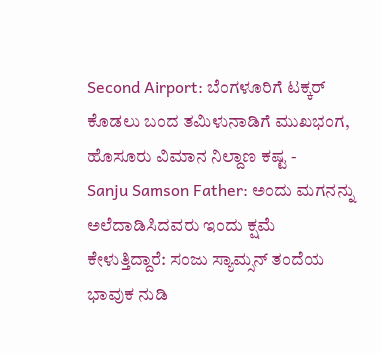Second Airport: ಬೆಂಗಳೂರಿಗೆ ಟಕ್ಕರ್ ಕೊಡಲು ಬಂದ ತಮಿಳುನಾಡಿಗೆ ಮುಖಭಂಗ, ಹೊಸೂರು ವಿಮಾನ ನಿಲ್ದಾಣ ಕಷ್ಟ -
Sanju Samson Father: ಅಂದು ಮಗನನ್ನು ಅಲೆದಾಡಿಸಿದವರು ಇಂದು ಕ್ಷಮೆ ಕೇಳುತ್ತಿದ್ದಾರೆ: ಸಂಜು ಸ್ಯಾಮ್ಸನ್ ತಂದೆಯ ಭಾವುಕ ನುಡಿ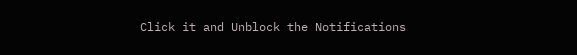Click it and Unblock the Notifications